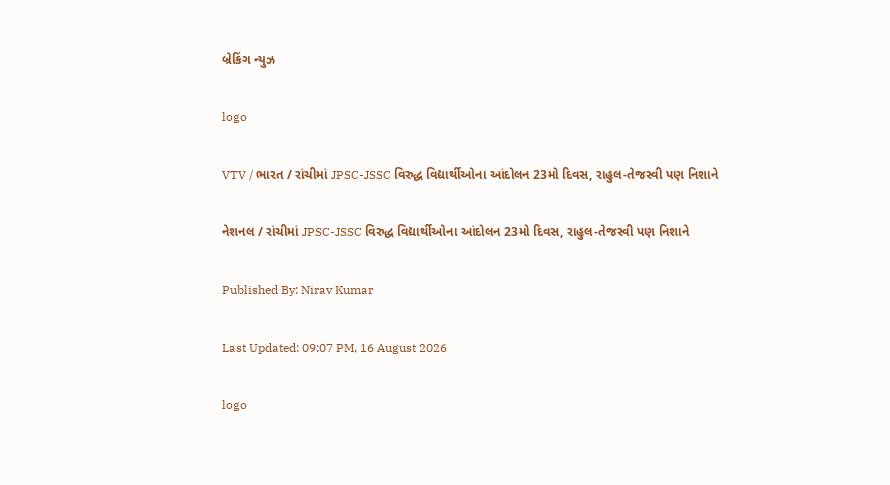બ્રેકિંગ ન્યુઝ

logo

VTV / ભારત / રાંચીમાં JPSC-JSSC વિરુદ્ધ વિદ્યાર્થીઓના આંદોલન 23મો દિવસ, રાહુલ-તેજસ્વી પણ નિશાને

નેશનલ / રાંચીમાં JPSC-JSSC વિરુદ્ધ વિદ્યાર્થીઓના આંદોલન 23મો દિવસ, રાહુલ-તેજસ્વી પણ નિશાને

Published By: Nirav Kumar

Last Updated: 09:07 PM, 16 August 2026

logo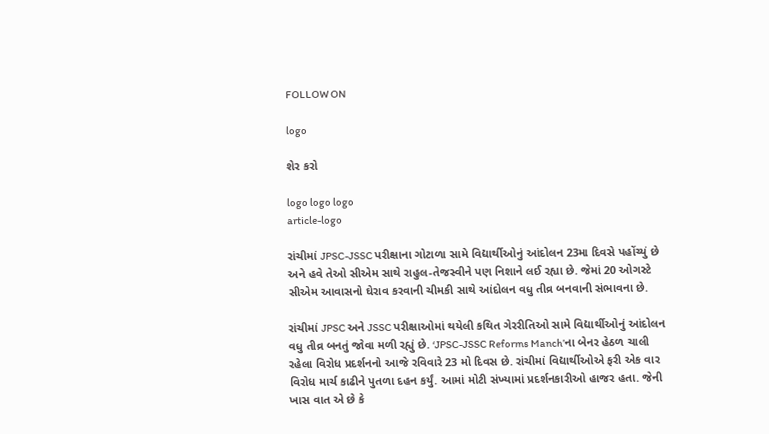FOLLOW ON

logo

શેર કરો

logo logo logo
article-logo

રાંચીમાં JPSC-JSSC પરીક્ષાના ગોટાળા સામે વિદ્યાર્થીઓનું આંદોલન 23મા દિવસે પહોંચ્યું છે અને હવે તેઓ સીએમ સાથે રાહુલ-તેજસ્વીને પણ નિશાને લઈ રહ્યા છે. જેમાં 20 ઓગસ્ટે સીએમ આવાસનો ઘેરાવ કરવાની ચીમકી સાથે આંદોલન વધુ તીવ્ર બનવાની સંભાવના છે.

રાંચીમાં JPSC અને JSSC પરીક્ષાઓમાં થયેલી કથિત ગેરરીતિઓ સામે વિદ્યાર્થીઓનું આંદોલન વધુ તીવ્ર બનતું જોવા મળી રહ્યું છે. ‘JPSC-JSSC Reforms Manch’ના બેનર હેઠળ ચાલી રહેલા વિરોધ પ્રદર્શનનો આજે રવિવારે 23 મો દિવસ છે. રાંચીમાં વિદ્યાર્થીઓએ ફરી એક વાર વિરોધ માર્ચ કાઢીને પુતળા દહન કર્યું. આમાં મોટી સંખ્યામાં પ્રદર્શનકારીઓ હાજર હતા. જેની ખાસ વાત એ છે કે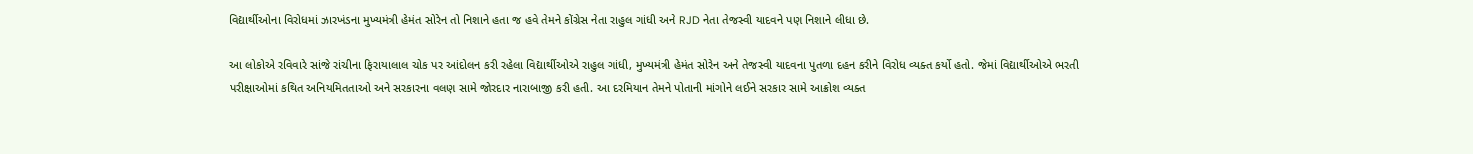વિદ્યાર્થીઓના વિરોધમાં ઝારખંડના મુખ્યમંત્રી હેમંત સોરેન તો નિશાને હતા જ હવે તેમને કોંગ્રેસ નેતા રાહુલ ગાંધી અને RJD નેતા તેજસ્વી યાદવને પણ નિશાને લીધા છે.

આ લોકોએ રવિવારે સાંજે રાંચીના ફિરાયાલાલ ચોક પર આંદોલન કરી રહેલા વિદ્યાર્થીઓએ રાહુલ ગાંધી, મુખ્યમંત્રી હેમંત સોરેન અને તેજસ્વી યાદવના પુતળા દહન કરીને વિરોધ વ્યક્ત કર્યો હતો. જેમાં વિદ્યાર્થીઓએ ભરતી પરીક્ષાઓમાં કથિત અનિયમિતતાઓ અને સરકારના વલણ સામે જોરદાર નારાબાજી કરી હતી. આ દરમિયાન તેમને પોતાની માંગોને લઈને સરકાર સામે આક્રોશ વ્યક્ત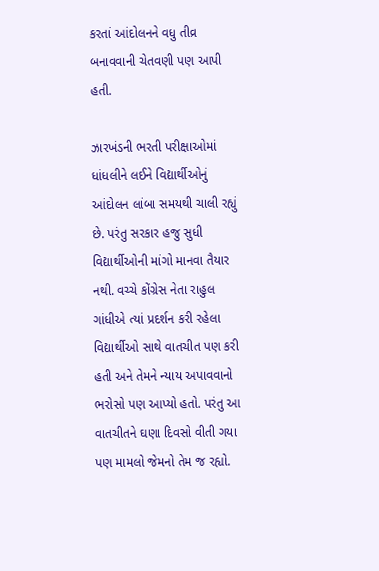કરતાં આંદોલનને વધુ તીવ્ર બનાવવાની ચેતવણી પણ આપી હતી.

ઝારખંડની ભરતી પરીક્ષાઓમાં ધાંધલીને લઈને વિદ્યાર્થીઓનું આંદોલન લાંબા સમયથી ચાલી રહ્યું છે. પરંતુ સરકાર હજુ સુધી વિદ્યાર્થીઓની માંગો માનવા તૈયાર નથી. વચ્ચે કોંગ્રેસ નેતા રાહુલ ગાંધીએ ત્યાં પ્રદર્શન કરી રહેલા વિદ્યાર્થીઓ સાથે વાતચીત પણ કરી હતી અને તેમને ન્યાય અપાવવાનો ભરોસો પણ આપ્યો હતો. પરંતુ આ વાતચીતને ઘણા દિવસો વીતી ગયા પણ મામલો જેમનો તેમ જ રહ્યો.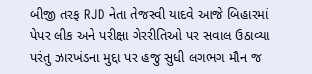બીજી તરફ RJD નેતા તેજસ્વી યાદવે આજે બિહારમાં પેપર લીક અને પરીક્ષા ગેરરીતિઓ પર સવાલ ઉઠાવ્યા પરંતુ ઝારખંડના મુદ્દા પર હજુ સુધી લગભગ મૌન જ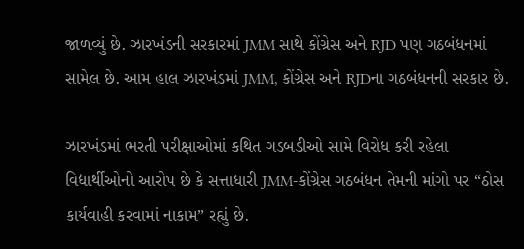જાળવ્યું છે. ઝારખંડની સરકારમાં JMM સાથે કોંગ્રેસ અને RJD પણ ગઠબંધનમાં સામેલ છે. આમ હાલ ઝારખંડમાં JMM, કોંગ્રેસ અને RJDના ગઠબંધનની સરકાર છે.

ઝારખંડમાં ભરતી પરીક્ષાઓમાં કથિત ગડબડીઓ સામે વિરોધ કરી રહેલા વિદ્યાર્થીઓનો આરોપ છે કે સત્તાધારી JMM-કોંગ્રેસ ગઠબંધન તેમની માંગો પર “ઠોસ કાર્યવાહી કરવામાં નાકામ” રહ્યું છે.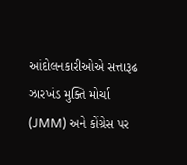આંદોલનકારીઓએ સત્તારૂઢ ઝારખંડ મુક્તિ મોર્ચા (JMM) અને કોંગ્રેસ પર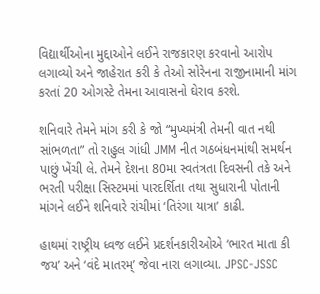વિદ્યાર્થીઓના મુદ્દાઓને લઈને રાજકારણ કરવાનો આરોપ લગાવ્યો અને જાહેરાત કરી કે તેઓ સોરેનના રાજીનામાની માંગ કરતાં 20 ઓગસ્ટે તેમના આવાસનો ઘેરાવ કરશે.

શનિવારે તેમને માંગ કરી કે જો “મુખ્યમંત્રી તેમની વાત નથી સાંભળતા” તો રાહુલ ગાંધી JMM નીત ગઠબંધનમાંથી સમર્થન પાછું ખેંચી લે. તેમને દેશના 80મા સ્વતંત્રતા દિવસની તકે અને ભરતી પરીક્ષા સિસ્ટમમાં પારદર્શિતા તથા સુધારાની પોતાની માંગને લઈને શનિવારે રાંચીમાં ‘તિરંગા યાત્રા’ કાઢી.

હાથમાં રાષ્ટ્રીય ધ્વજ લઈને પ્રદર્શનકારીઓએ ‘ભારત માતા કી જય’ અને ‘વંદે માતરમ્’ જેવા નારા લગાવ્યા. JPSC-JSSC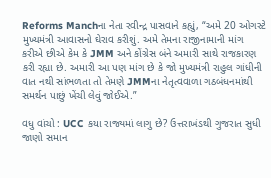Reforms Manchના નેતા રવીન્દ્ર પાસવાને કહ્યું, “અમે 20 ઓગસ્ટે મુખ્યમંત્રી આવાસનો ઘેરાવ કરીશું. અમે તેમના રાજીનામાની માંગ કરીએ છીએ કેમ કે JMM અને કોંગ્રેસ બંને અમારી સાથે રાજકારણ કરી રહ્યા છે. અમારી આ પણ માંગ છે કે જો મુખ્યમંત્રી રાહુલ ગાંધીની વાત નથી સાંભળતા તો તેમણે JMMના નેતૃત્વવાળા ગઠબંધનમાંથી સમર્થન પાછું ખેંચી લેવું જોઈએ.”

વધુ વાંચો : UCC કયા રાજ્યમાં લાગુ છે? ઉત્તરાખંડથી ગુજરાત સુધી જાણો સમાન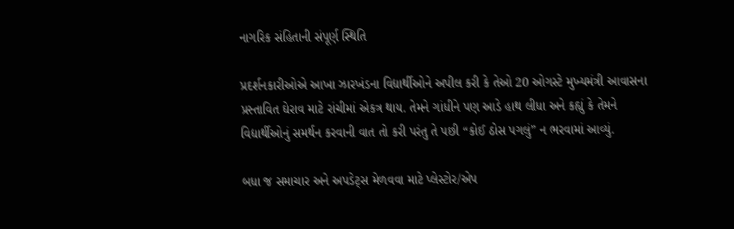નાગરિક સંહિતાની સંપૂર્ણ સ્થિતિ

પ્રદર્શનકારીઓએ આખા ઝારખંડના વિદ્યાર્થીઓને અપીલ કરી કે તેઓ 20 ઓગસ્ટે મુખ્યમંત્રી આવાસના પ્રસ્તાવિત ઘેરાવ માટે રાંચીમાં એકત્ર થાય. તેમને ગાંધીને પણ આડે હાથ લીધા અને કહ્યું કે તેમને વિદ્યાર્થીઓનું સમર્થન કરવાની વાત તો કરી પરંતુ તે પછી “કોઈ ઠોસ પગલું” ન ભરવામાં આવ્યું.

બધા જ સમાચાર અને અપડેટ્સ મેળવવા માટે પ્લેસ્ટોર/એપ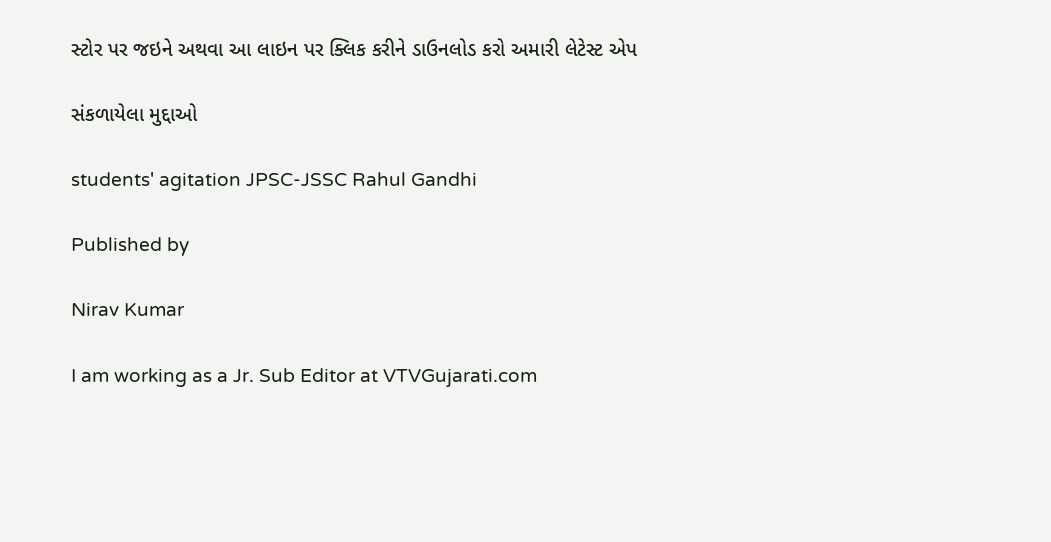સ્ટોર પર જઇને અથવા આ લાઇન પર ક્લિક કરીને ડાઉનલોડ કરો અમારી લેટેસ્ટ એપ

સંકળાયેલા મુદ્દાઓ

students' agitation JPSC-JSSC Rahul Gandhi

Published by

Nirav Kumar

I am working as a Jr. Sub Editor at VTVGujarati.com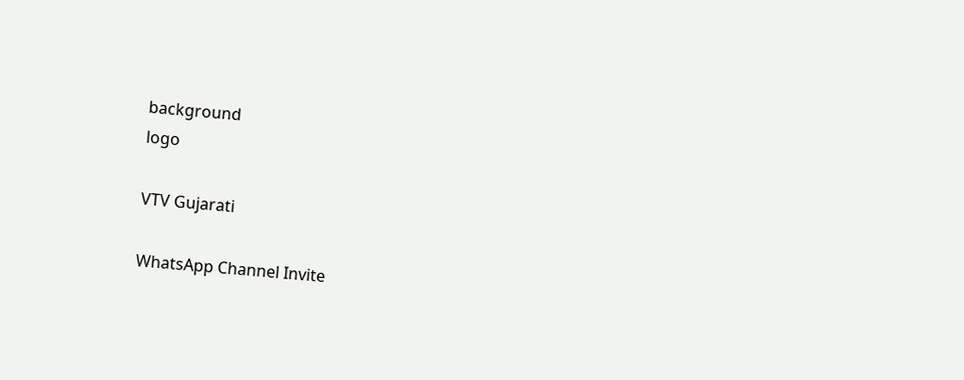background
logo

VTV Gujarati

WhatsApp Channel Invite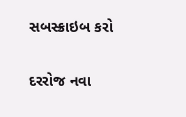સબસ્ક્રાઇબ કરો

દરરોજ નવા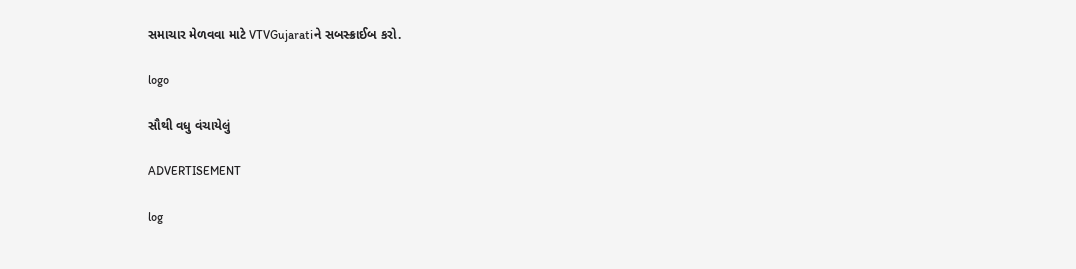સમાચાર મેળવવા માટે VTVGujaratiને સબસ્ક્રાઈબ કરો.

logo

સૌથી વધુ વંચાયેલું

ADVERTISEMENT

log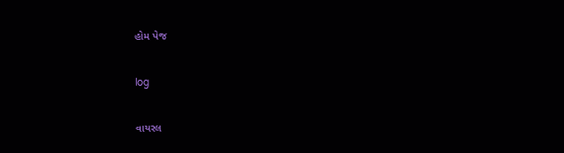હોમ પેજ

log

વાયરલ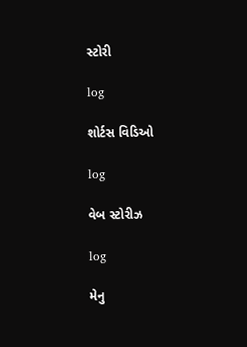સ્ટોરી

log

શોર્ટસ વિડિઓ

log

વેબ સ્ટોરીઝ

log

મેનુ